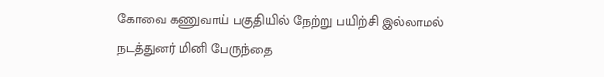கோவை கணுவாய் பகுதியில் நேற்று பயிற்சி இல்லாமல் நடத்துனர் மினி பேருந்தை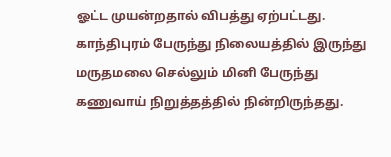ஓட்ட முயன்றதால் விபத்து ஏற்பட்டது. காந்திபுரம் பேருந்து நிலையத்தில் இருந்து மருதமலை செல்லும் மினி பேருந்து கணுவாய் நிறுத்தத்தில் நின்றிருந்தது.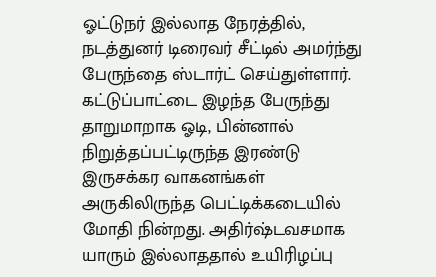ஓட்டுநர் இல்லாத நேரத்தில், நடத்துனர் டிரைவர் சீட்டில் அமர்ந்து பேருந்தை ஸ்டார்ட் செய்துள்ளார். கட்டுப்பாட்டை இழந்த பேருந்து தாறுமாறாக ஓடி, பின்னால் நிறுத்தப்பட்டிருந்த இரண்டு இருசக்கர வாகனங்கள் அருகிலிருந்த பெட்டிக்கடையில் மோதி நின்றது. அதிர்ஷ்டவசமாக யாரும் இல்லாததால் உயிரிழப்பு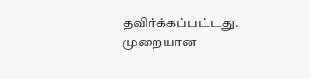தவிர்க்கப்பட்டது. முறையான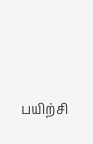பயிற்சி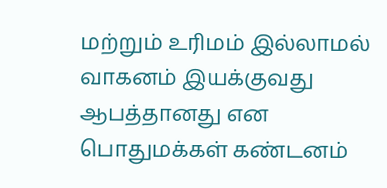மற்றும் உரிமம் இல்லாமல் வாகனம் இயக்குவது ஆபத்தானது என பொதுமக்கள் கண்டனம்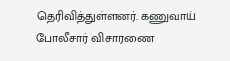தெரிவித்துள்ளனர். கணுவாய் போலீசார் விசாரணை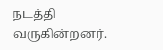நடத்தி வருகின்றனர்.